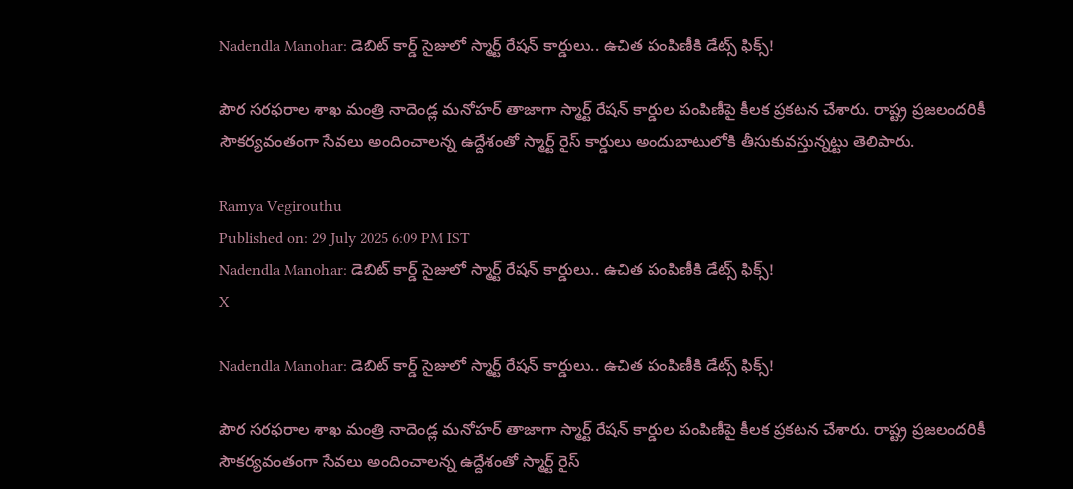Nadendla Manohar: డెబిట్ కార్డ్ సైజులో స్మార్ట్ రేషన్ కార్డులు.. ఉచిత పంపిణీకి డేట్స్ ఫిక్స్!

పౌర సరఫరాల శాఖ మంత్రి నాదెండ్ల మనోహర్ తాజాగా స్మార్ట్ రేషన్ కార్డుల పంపిణీపై కీలక ప్రకటన చేశారు. రాష్ట్ర ప్రజలందరికీ సౌకర్యవంతంగా సేవలు అందించాలన్న ఉద్దేశంతో స్మార్ట్ రైస్ కార్డులు అందుబాటులోకి తీసుకువస్తున్నట్టు తెలిపారు.

Ramya Vegirouthu
Published on: 29 July 2025 6:09 PM IST
Nadendla Manohar: డెబిట్ కార్డ్ సైజులో స్మార్ట్ రేషన్ కార్డులు.. ఉచిత పంపిణీకి డేట్స్ ఫిక్స్!
X

Nadendla Manohar: డెబిట్ కార్డ్ సైజులో స్మార్ట్ రేషన్ కార్డులు.. ఉచిత పంపిణీకి డేట్స్ ఫిక్స్!

పౌర సరఫరాల శాఖ మంత్రి నాదెండ్ల మనోహర్ తాజాగా స్మార్ట్ రేషన్ కార్డుల పంపిణీపై కీలక ప్రకటన చేశారు. రాష్ట్ర ప్రజలందరికీ సౌకర్యవంతంగా సేవలు అందించాలన్న ఉద్దేశంతో స్మార్ట్ రైస్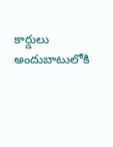కార్డులు అందుబాటులోకి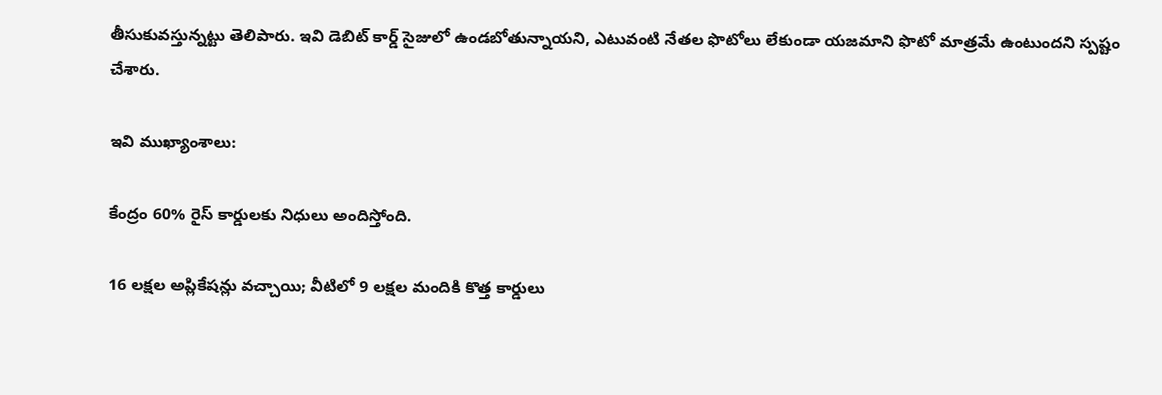తీసుకువస్తున్నట్టు తెలిపారు. ఇవి డెబిట్ కార్డ్ సైజులో ఉండబోతున్నాయని, ఎటువంటి నేతల ఫొటోలు లేకుండా యజమాని ఫొటో మాత్రమే ఉంటుందని స్పష్టం చేశారు.

ఇవి ముఖ్యాంశాలు:

కేంద్రం 60% రైస్ కార్డులకు నిధులు అందిస్తోంది.

16 లక్షల అప్లికేషన్లు వచ్చాయి; వీటిలో 9 లక్షల మందికి కొత్త కార్డులు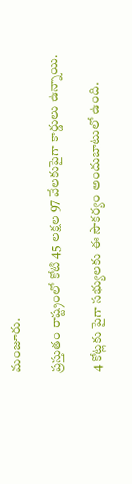మంజూరు.

ప్రస్తుతం రాష్ట్రంలో కోటి 45 లక్షల 97 వేలకుపైగా కార్డులు ఉన్నాయి.

4 కోట్లకు పైగా సభ్యులకు ఈ సౌకర్యం అందుబాటులో ఉంది.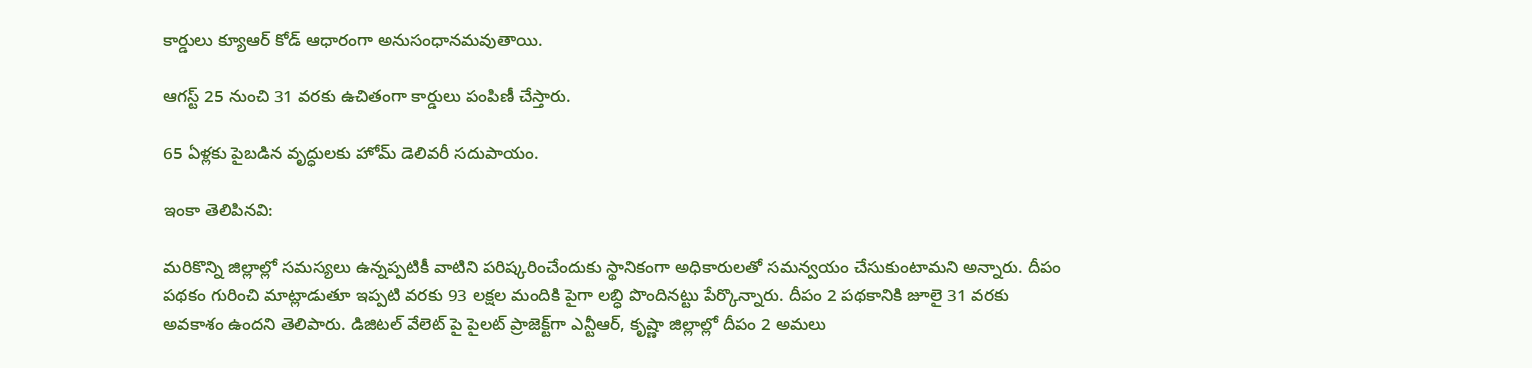కార్డులు క్యూఆర్ కోడ్ ఆధారంగా అనుసంధానమవుతాయి.

ఆగస్ట్ 25 నుంచి 31 వరకు ఉచితంగా కార్డులు పంపిణీ చేస్తారు.

65 ఏళ్లకు పైబడిన వృద్ధులకు హోమ్ డెలివరీ సదుపాయం.

ఇంకా తెలిపినవి:

మరికొన్ని జిల్లాల్లో సమస్యలు ఉన్నప్పటికీ వాటిని పరిష్కరించేందుకు స్థానికంగా అధికారులతో సమన్వయం చేసుకుంటామని అన్నారు. దీపం పథకం గురించి మాట్లాడుతూ ఇప్పటి వరకు 93 లక్షల మందికి పైగా లబ్ధి పొందినట్టు పేర్కొన్నారు. దీపం 2 పథకానికి జూలై 31 వరకు అవకాశం ఉందని తెలిపారు. డిజిటల్ వేలెట్ పై పైలట్ ప్రాజెక్ట్‌గా ఎన్టీఆర్, కృష్ణా జిల్లాల్లో దీపం 2 అమలు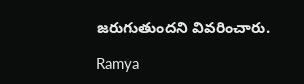జరుగుతుందని వివరించారు.

Ramya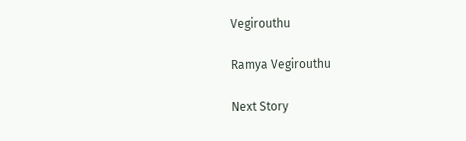Vegirouthu

Ramya Vegirouthu

Next Story